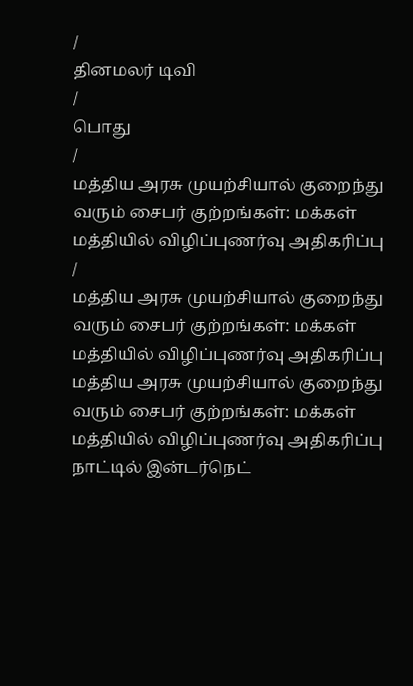/
தினமலர் டிவி
/
பொது
/
மத்திய அரசு முயற்சியால் குறைந்து வரும் சைபர் குற்றங்கள்: மக்கள் மத்தியில் விழிப்புணர்வு அதிகரிப்பு
/
மத்திய அரசு முயற்சியால் குறைந்து வரும் சைபர் குற்றங்கள்: மக்கள் மத்தியில் விழிப்புணர்வு அதிகரிப்பு
மத்திய அரசு முயற்சியால் குறைந்து வரும் சைபர் குற்றங்கள்: மக்கள் மத்தியில் விழிப்புணர்வு அதிகரிப்பு
நாட்டில் இன்டர்நெட்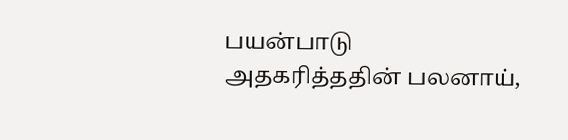பயன்பாடு அதகரித்ததின் பலனாய்,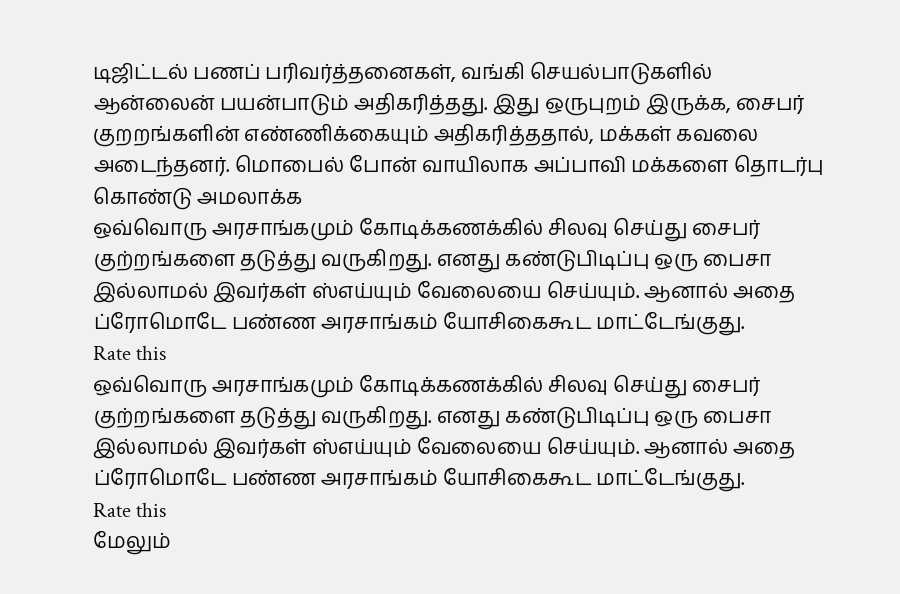டிஜிட்டல் பணப் பரிவர்த்தனைகள், வங்கி செயல்பாடுகளில் ஆன்லைன் பயன்பாடும் அதிகரித்தது. இது ஒருபுறம் இருக்க, சைபர் குறறங்களின் எண்ணிக்கையும் அதிகரித்ததால், மக்கள் கவலை அடைந்தனர். மொபைல் போன் வாயிலாக அப்பாவி மக்களை தொடர்பு கொண்டு அமலாக்க
ஒவ்வொரு அரசாங்கமும் கோடிக்கணக்கில் சிலவு செய்து சைபர் குற்றங்களை தடுத்து வருகிறது. எனது கண்டுபிடிப்பு ஒரு பைசா இல்லாமல் இவர்கள் ஸ்எய்யும் வேலையை செய்யும். ஆனால் அதை ப்ரோமொடே பண்ண அரசாங்கம் யோசிகைகூட மாட்டேங்குது.
Rate this
ஒவ்வொரு அரசாங்கமும் கோடிக்கணக்கில் சிலவு செய்து சைபர் குற்றங்களை தடுத்து வருகிறது. எனது கண்டுபிடிப்பு ஒரு பைசா இல்லாமல் இவர்கள் ஸ்எய்யும் வேலையை செய்யும். ஆனால் அதை ப்ரோமொடே பண்ண அரசாங்கம் யோசிகைகூட மாட்டேங்குது.
Rate this
மேலும்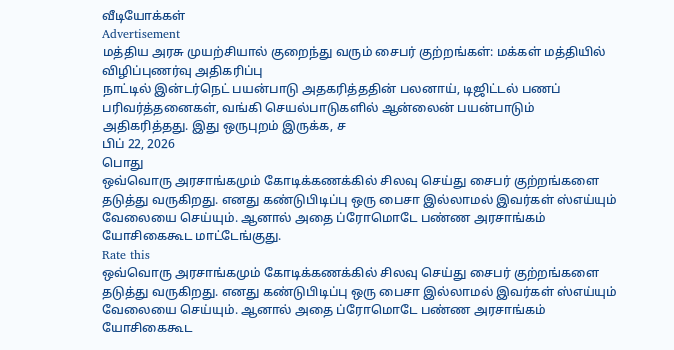வீடியோக்கள்
Advertisement
மத்திய அரசு முயற்சியால் குறைந்து வரும் சைபர் குற்றங்கள்: மக்கள் மத்தியில் விழிப்புணர்வு அதிகரிப்பு
நாட்டில் இன்டர்நெட் பயன்பாடு அதகரித்ததின் பலனாய், டிஜிட்டல் பணப் பரிவர்த்தனைகள், வங்கி செயல்பாடுகளில் ஆன்லைன் பயன்பாடும் அதிகரித்தது. இது ஒருபுறம் இருக்க, ச
பிப் 22, 2026
பொது
ஒவ்வொரு அரசாங்கமும் கோடிக்கணக்கில் சிலவு செய்து சைபர் குற்றங்களை தடுத்து வருகிறது. எனது கண்டுபிடிப்பு ஒரு பைசா இல்லாமல் இவர்கள் ஸ்எய்யும் வேலையை செய்யும். ஆனால் அதை ப்ரோமொடே பண்ண அரசாங்கம் யோசிகைகூட மாட்டேங்குது.
Rate this
ஒவ்வொரு அரசாங்கமும் கோடிக்கணக்கில் சிலவு செய்து சைபர் குற்றங்களை தடுத்து வருகிறது. எனது கண்டுபிடிப்பு ஒரு பைசா இல்லாமல் இவர்கள் ஸ்எய்யும் வேலையை செய்யும். ஆனால் அதை ப்ரோமொடே பண்ண அரசாங்கம் யோசிகைகூட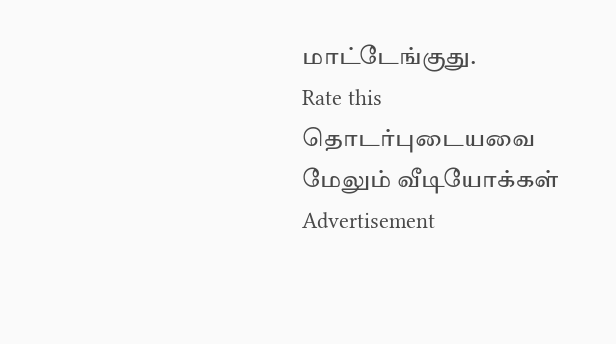மாட்டேங்குது.
Rate this
தொடர்புடையவை
மேலும் வீடியோக்கள்
Advertisement